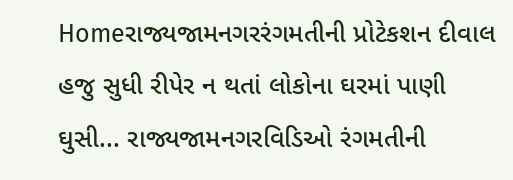Homeરાજ્યજામનગરરંગમતીની પ્રોટેકશન દીવાલ હજુ સુધી રીપેર ન થતાં લોકોના ઘરમાં પાણી ઘુસી... રાજ્યજામનગરવિડિઓ રંગમતીની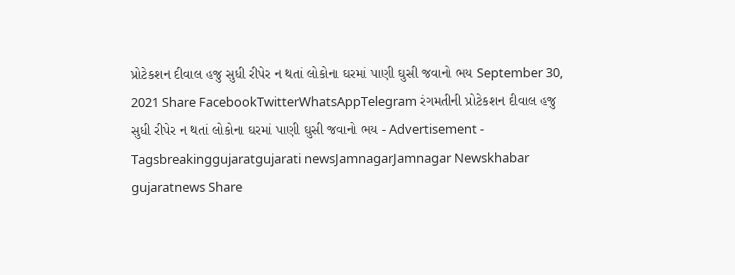પ્રોટેકશન દીવાલ હજુ સુધી રીપેર ન થતાં લોકોના ઘરમાં પાણી ઘુસી જવાનો ભય September 30, 2021 Share FacebookTwitterWhatsAppTelegram રંગમતીની પ્રોટેકશન દીવાલ હજુ સુધી રીપેર ન થતાં લોકોના ઘરમાં પાણી ઘુસી જવાનો ભય - Advertisement - Tagsbreakinggujaratgujarati newsJamnagarJamnagar Newskhabar gujaratnews Share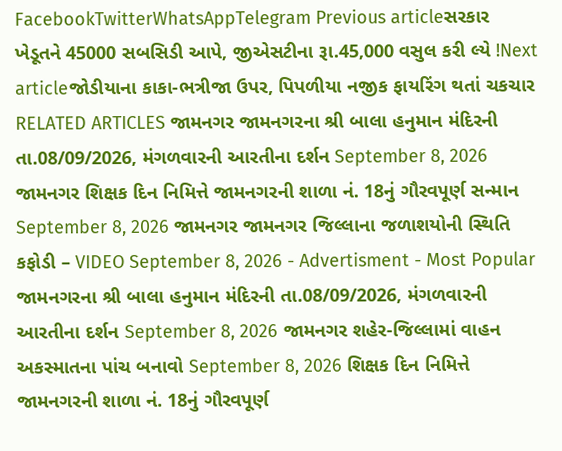FacebookTwitterWhatsAppTelegram Previous articleસરકાર ખેડૂતને 45000 સબસિડી આપે, જીએસટીના રૂા.45,000 વસુલ કરી લ્યે !Next articleજોડીયાના કાકા-ભત્રીજા ઉપર, પિપળીયા નજીક ફાયરિંગ થતાં ચકચાર RELATED ARTICLES જામનગર જામનગરના શ્રી બાલા હનુમાન મંદિરની તા.08/09/2026, મંગળવારની આરતીના દર્શન September 8, 2026 જામનગર શિક્ષક દિન નિમિત્તે જામનગરની શાળા નં. 18નું ગૌરવપૂર્ણ સન્માન September 8, 2026 જામનગર જામનગર જિલ્લાના જળાશયોની સ્થિતિ કફોડી – VIDEO September 8, 2026 - Advertisment - Most Popular જામનગરના શ્રી બાલા હનુમાન મંદિરની તા.08/09/2026, મંગળવારની આરતીના દર્શન September 8, 2026 જામનગર શહેર-જિલ્લામાં વાહન અકસ્માતના પાંચ બનાવો September 8, 2026 શિક્ષક દિન નિમિત્તે જામનગરની શાળા નં. 18નું ગૌરવપૂર્ણ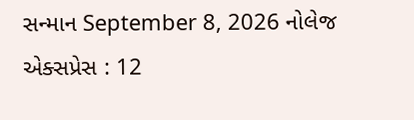સન્માન September 8, 2026 નોલેજ એક્સપ્રેસ : 12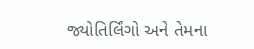જ્યોતિર્લિંગો અને તેમના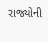રાજ્યોની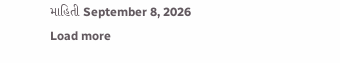માહિતી September 8, 2026 Load more